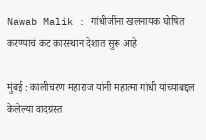Nawab Malik : गांधीजींना खलनायक घोषित करण्याचं कट कारस्थान देशात सुरू आहे

मुंबई : कालीचरण महाराज यांनी महात्मा गांधी यांच्याबद्दल केलेल्या वादग्रस्त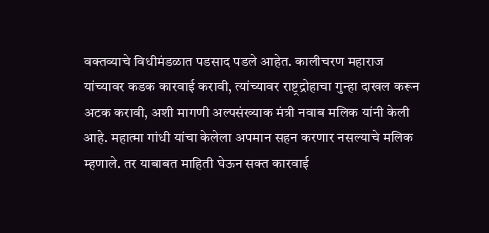वक्तव्याचे विधीमंडळात पडसाद पडले आहेत. कालीचरण महाराज यांच्यावर कडक कारवाई करावी, त्यांच्यावर राष्ट्रद्रोहाचा गुन्हा दाखल करून अटक करावी, अशी मागणी अल्पसंख्याक मंत्री नवाब मलिक यांनी केली आहे. महात्मा गांधी यांचा केलेला अपमान सहन करणार नसल्याचे मलिक म्हणाले. तर याबाबत माहिती घेऊन सक्त कारवाई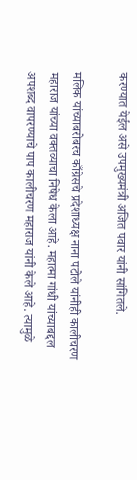करण्यात येईल असे उपमुख्यमंत्री अजित पवार यांनी सांगितले.

मलिक यांच्याबरोबरच काँग्रेसचे प्रदेशाध्यक्ष नाना पटोले यांनीही कालीचरण महाराज यांच्या वक्तव्याचा निषेध केला आहे. महात्मा गांधी यांच्याबद्दल अपशब्द वापरण्याचे पाप कालीचरण महाराज यांनी केले आहे. त्यामुळे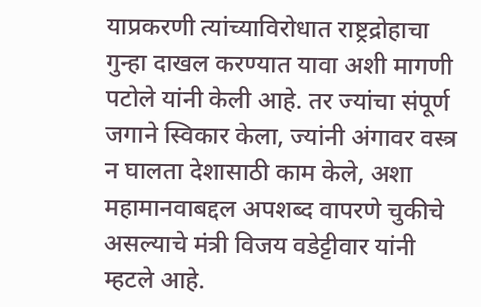याप्रकरणी त्यांच्याविरोधात राष्ट्रद्रोहाचा गुन्हा दाखल करण्यात यावा अशी मागणी पटोले यांनी केली आहे. तर ज्यांचा संपूर्ण जगाने स्विकार केला, ज्यांनी अंगावर वस्त्र न घालता देशासाठी काम केले, अशा महामानवाबद्दल अपशब्द वापरणे चुकीचे असल्याचे मंत्री विजय वडेट्टीवार यांनी म्हटले आहे.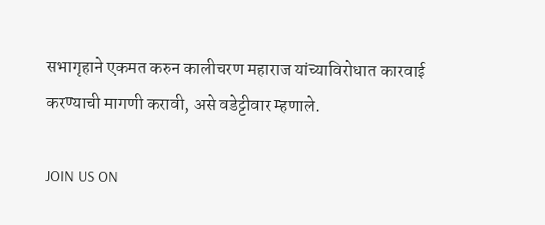सभागृहाने एकमत करुन कालीचरण महाराज यांच्याविरोधात कारवाई करण्याची मागणी करावी, असे वडेट्टीवार म्हणाले.

JOIN US ON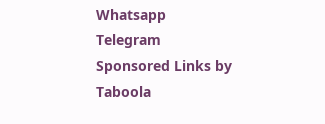Whatsapp
Telegram
Sponsored Links by Taboola